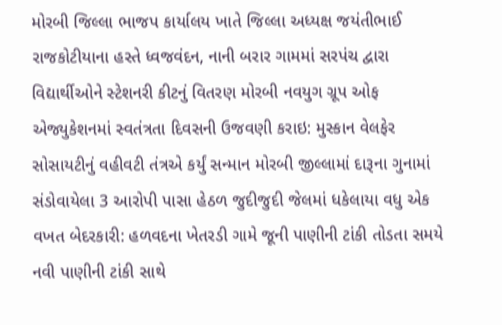મોરબી જિલ્લા ભાજપ કાર્યાલય ખાતે જિલ્લા અધ્યક્ષ જયંતીભાઈ રાજકોટીયાના હસ્તે ધ્વજવંદન, નાની બરાર ગામમાં સરપંચ દ્વારા વિદ્યાર્થીઓને સ્ટેશનરી કીટનું વિતરણ મોરબી નવયુગ ગ્રૂપ ઓફ એજ્યુકેશનમાં સ્વતંત્રતા દિવસની ઉજવણી કરાઇ: મુસ્કાન વેલફેર સોસાયટીનું વહીવટી તંત્રએ કર્યું સન્માન મોરબી જીલ્લામાં દારૂના ગુનામાં સંડોવાયેલા 3 આરોપી પાસા હેઠળ જુદીજુદી જેલમાં ધકેલાયા વધુ એક વખત બેદરકારી: હળવદના ખેતરડી ગામે જૂની પાણીની ટાંકી તોડતા સમયે નવી પાણીની ટાંકી સાથે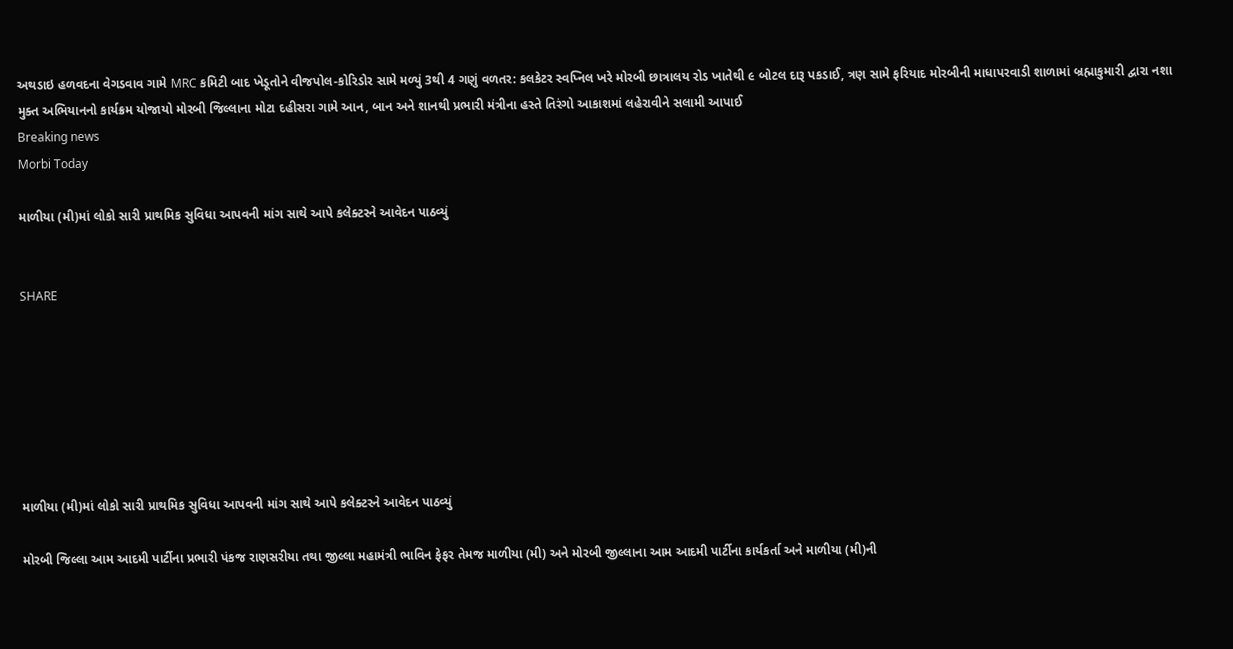અથડાઇ હળવદના વેગડવાવ ગામે MRC કમિટી બાદ ખેડૂતોને વીજપોલ-કોરિડોર સામે મળ્યું 3થી 4 ગણું વળતર: કલકેટર સ્વપ્નિલ ખરે મોરબી છાત્રાલય રોડ ખાતેથી ૯ બોટલ દારૂ પકડાઈ, ત્રણ સામે ફરિયાદ મોરબીની માધાપરવાડી શાળામાં બ્રહ્માકુમારી દ્વારા નશા મુક્ત અભિયાનનો કાર્યક્રમ યોજાયો મોરબી જિલ્લાના મોટા દહીસરા ગામે આન, બાન અને શાનથી પ્રભારી મંત્રીના હસ્તે તિરંગો આકાશમાં લહેરાવીને સલામી આપાઈ
Breaking news
Morbi Today

માળીયા (મી)માં લોકો સારી પ્રાથમિક સુવિધા આપવની માંગ સાથે આપે કલેક્ટરને આવેદન પાઠવ્યું


SHARE







માળીયા (મી)માં લોકો સારી પ્રાથમિક સુવિધા આપવની માંગ સાથે આપે કલેક્ટરને આવેદન પાઠવ્યું

મોરબી જિલ્લા આમ આદમી પાર્ટીના પ્રભારી પંકજ રાણસરીયા તથા જીલ્લા મહામંત્રી ભાવિન ફેફર તેમજ માળીયા (મી) અને મોરબી જીલ્લાના આમ આદમી પાર્ટીના કાર્યકર્તા અને માળીયા (મી)ની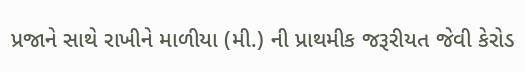પ્રજાને સાથે રાખીને માળીયા (મી.) ની પ્રાથમીક જરૂરીયત જેવી કેરોડ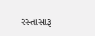રસ્તાસારૂ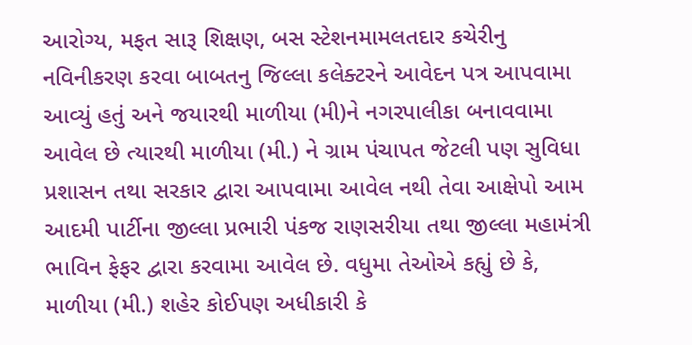આરોગ્ય, મફત સારૂ શિક્ષણ, બસ સ્ટેશનમામલતદાર કચેરીનુ નવિનીકરણ કરવા બાબતનુ જિલ્લા કલેક્ટરને આવેદન પત્ર આપવામા આવ્યું હતું અને જયારથી માળીયા (મી)ને નગરપાલીકા બનાવવામા આવેલ છે ત્યારથી માળીયા (મી.) ને ગ્રામ પંચાપત જેટલી પણ સુવિધા પ્રશાસન તથા સરકાર દ્વારા આપવામા આવેલ નથી તેવા આક્ષેપો આમ આદમી પાર્ટીના જીલ્લા પ્રભારી પંકજ રાણસરીયા તથા જીલ્લા મહામંત્રી ભાવિન ફેફર દ્વારા કરવામા આવેલ છે. વધુમા તેઓએ કહ્યું છે કે, માળીયા (મી.) શહેર કોઈપણ અધીકારી કે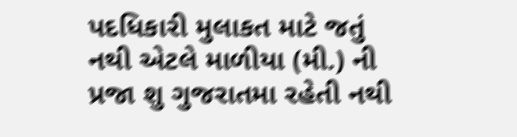પદધિકારી મુલાકત માટે જતું નથી એટલે માળીયા (મી.) ની પ્રજા શુ ગુજરાતમા રહેતી નથી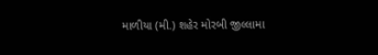માળીયા (મી.) શહેર મોરબી જીલ્લામા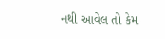નથી આવેલ તો કેમ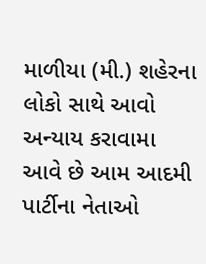માળીયા (મી.) શહેરના લોકો સાથે આવો અન્યાય કરાવામા આવે છે આમ આદમી પાર્ટીના નેતાઓ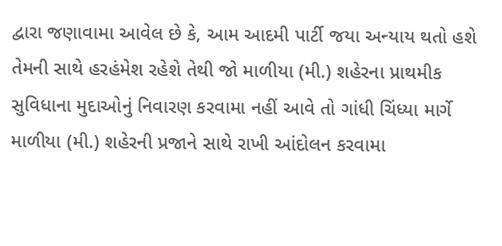દ્વારા જણાવામા આવેલ છે કે, આમ આદમી પાર્ટી જયા અન્યાય થતો હશે તેમની સાથે હરહંમેશ રહેશે તેથી જો માળીયા (મી.) શહેરના પ્રાથમીક સુવિધાના મુદાઓનું નિવારણ કરવામા નહીં આવે તો ગાંધી ચિંધ્યા માર્ગે માળીયા (મી.) શહેરની પ્રજાને સાથે રાખી આંદોલન કરવામા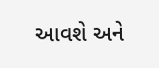આવશે અને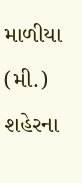માળીયા (મી.) શહેરના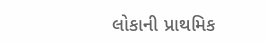લોકાની પ્રાથમિક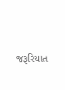જરૂરિયાત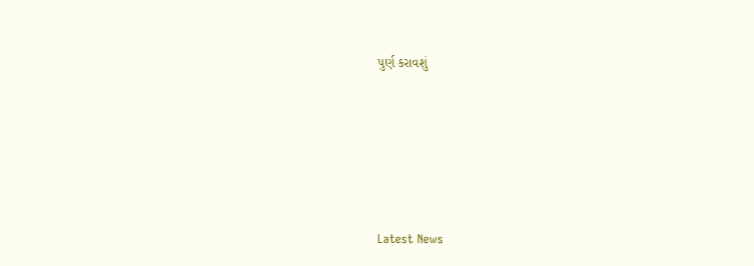પુર્ણ કરાવશું






Latest News